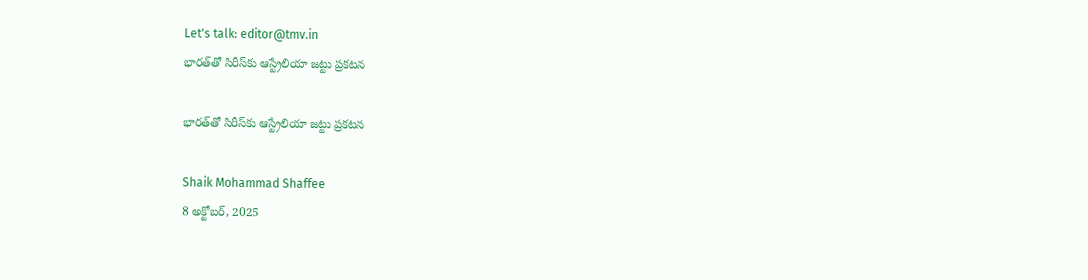Let's talk: editor@tmv.in
భారత్‌తో సిరీస్‌కు ఆస్ట్రేలియా జట్టు ప్రకటన

భారత్‌తో సిరీస్‌కు ఆస్ట్రేలియా జట్టు ప్రకటన

Shaik Mohammad Shaffee
8 అక్టోబర్, 2025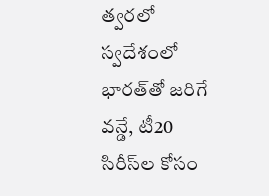త్వరలో స్వదేశంలో భారత్‌తో జరిగే వన్డే, టీ20 సిరీస్‌ల కోసం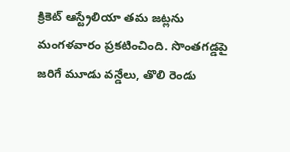క్రికెట్ ఆస్ట్రేలియా తమ జట్లను మంగళవారం ప్రకటించింది. సొంతగడ్డపై జరిగే మూడు వన్డేలు, తొలి రెండు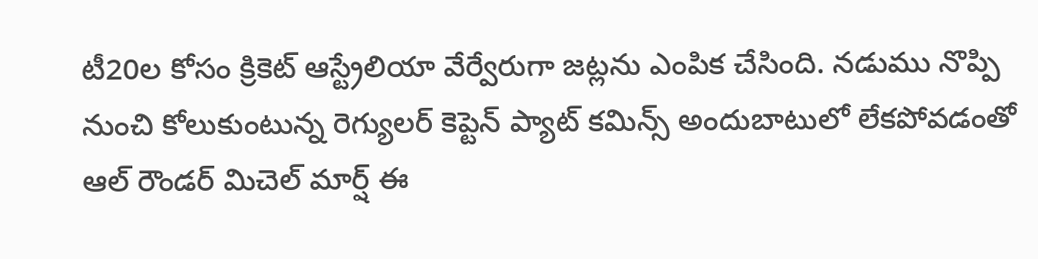టీ20ల కోసం క్రికెట్ ఆస్ట్రేలియా వేర్వేరుగా జట్లను ఎంపిక చేసింది. నడుము నొప్పి నుంచి కోలుకుంటున్న రెగ్యులర్ కెప్టెన్ ప్యాట్ కమిన్స్ అందుబాటులో లేకపోవడంతో ఆల్ రౌండర్ మిచెల్ మార్ష్ ఈ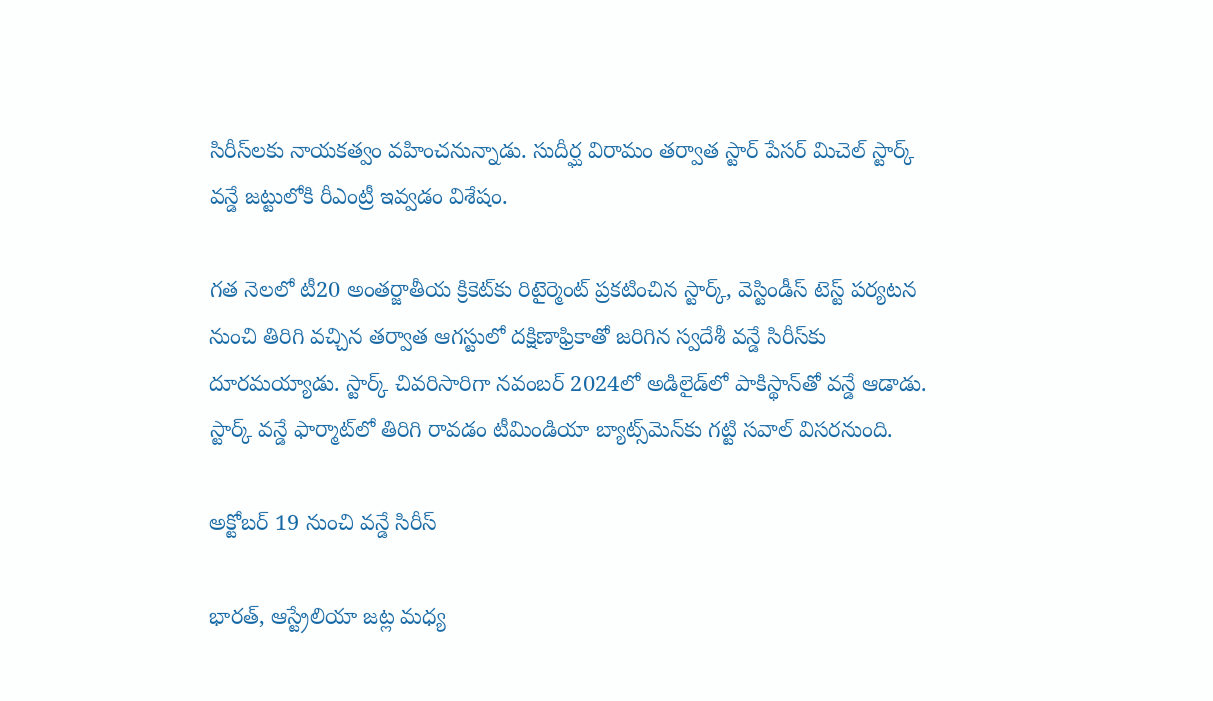సిరీస్‌లకు నాయకత్వం వహించనున్నాడు. సుదీర్ఘ విరామం తర్వాత స్టార్ పేసర్ మిచెల్ స్టార్క్ వన్డే జట్టులోకి రీఎంట్రీ ఇవ్వడం విశేషం.

గత నెలలో టీ20 అంతర్జాతీయ క్రికెట్‌కు రిటైర్మెంట్ ప్రకటించిన స్టార్క్, వెస్టిండీస్‌ టెస్ట్ పర్యటన నుంచి తిరిగి వచ్చిన తర్వాత ఆగస్టులో దక్షిణాఫ్రికాతో జరిగిన స్వదేశీ వన్డే సిరీస్‌కు దూరమయ్యాడు. స్టార్క్ చివరిసారిగా నవంబర్ 2024లో అడిలైడ్‌లో పాకిస్థాన్‌తో వన్డే ఆడాడు. స్టార్క్ వన్డే ఫార్మాట్‌లో తిరిగి రావడం టీమిండియా బ్యాట్స్‌మెన్‌కు గట్టి సవాల్ విస‌ర‌నుంది.

అక్టోబర్ 19 నుంచి వన్డే సిరీస్

భారత్, ఆస్ట్రేలియా జట్ల మధ్య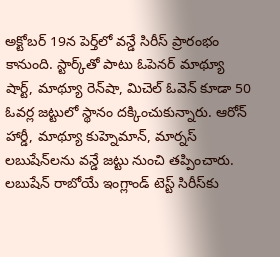అక్టోబర్ 19న పెర్త్‌లో వన్డే సిరీస్ ప్రారంభం కానుంది. స్టార్క్‌తో పాటు ఓపెనర్ మాథ్యూ షార్ట్, మాథ్యూ రెన్‌షా, మిచెల్ ఓవెన్ కూడా 50 ఓవర్ల జట్టులో స్థానం దక్కించుకున్నారు. ఆరోన్ హార్డీ, మాథ్యూ కుహ్నెమాన్, మార్నస్ లబుషేన్‌లను వన్డే జట్టు నుంచి తప్పించారు. లబుషేన్ రాబోయే ఇంగ్లాండ్ టెస్ట్ సిరీస్‌కు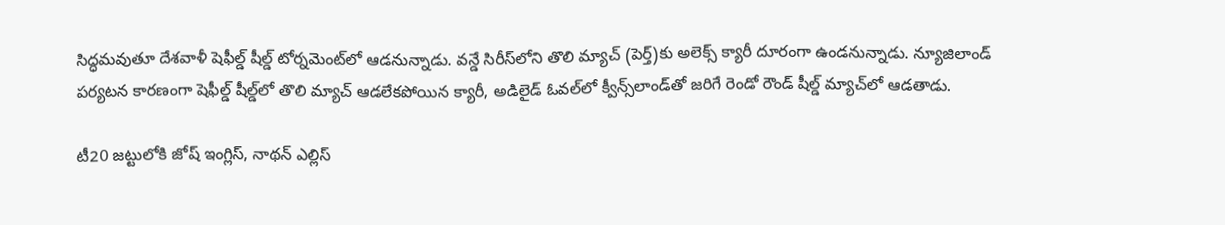సిద్ధమవుతూ దేశవాళీ షెఫీల్డ్ షీల్డ్ టోర్నమెంట్‌లో ఆడనున్నాడు. వన్డే సిరీస్‌లోని తొలి మ్యాచ్ (పెర్త్‌)కు అలెక్స్ క్యారీ దూరంగా ఉండనున్నాడు. న్యూజిలాండ్ పర్యటన కారణంగా షెఫీల్డ్ షీల్డ్‌లో తొలి మ్యాచ్ ఆడలేకపోయిన క్యారీ, అడిలైడ్ ఓవల్‌లో క్వీన్స్‌లాండ్‌తో జరిగే రెండో రౌండ్ షీల్డ్ మ్యాచ్‌లో ఆడతాడు.

టీ20 జట్టులోకి జోష్ ఇంగ్లిస్, నాథన్ ఎల్లిస్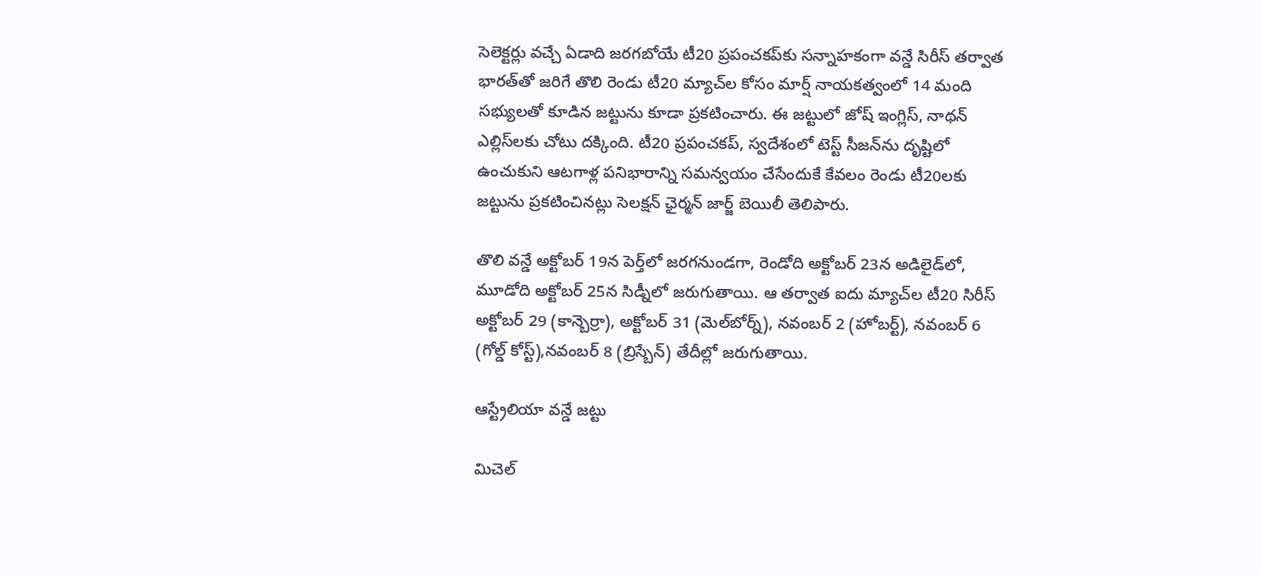సెలెక్టర్లు వచ్చే ఏడాది జరగబోయే టీ20 ప్రపంచకప్‌కు సన్నాహకంగా వన్డే సిరీస్ తర్వాత భారత్‌తో జరిగే తొలి రెండు టీ20 మ్యాచ్‌ల కోసం మార్ష్ నాయకత్వంలో 14 మంది సభ్యులతో కూడిన జట్టును కూడా ప్రకటించారు. ఈ జట్టులో జోష్ ఇంగ్లిస్, నాథన్ ఎల్లిస్‌లకు చోటు దక్కింది. టీ20 ప్రపంచకప్, స్వదేశంలో టెస్ట్ సీజన్‌ను దృష్టిలో ఉంచుకుని ఆటగాళ్ల పనిభారాన్ని సమన్వయం చేసేందుకే కేవలం రెండు టీ20లకు జట్టును ప్రకటించినట్లు సెలక్షన్ ఛైర్మన్ జార్జ్ బెయిలీ తెలిపారు.

తొలి వన్డే అక్టోబర్ 19న పెర్త్‌లో జరగనుండగా, రెండోది అక్టోబర్ 23న అడిలైడ్‌‌లో, మూడోది అక్టోబర్ 25న సిడ్నీలో జరుగుతాయి. ఆ తర్వాత ఐదు మ్యాచ్‌ల టీ20 సిరీస్ అక్టోబర్ 29 (కాన్బెర్రా), అక్టోబర్ 31 (మెల్‌బోర్న్), నవంబర్ 2 (హోబర్ట్), నవంబర్ 6 (గోల్డ్ కోస్ట్),నవంబర్ 8 (బ్రిస్బేన్) తేదీల్లో జరుగుతాయి.

ఆస్ట్రేలియా వన్డే జట్టు

మిచెల్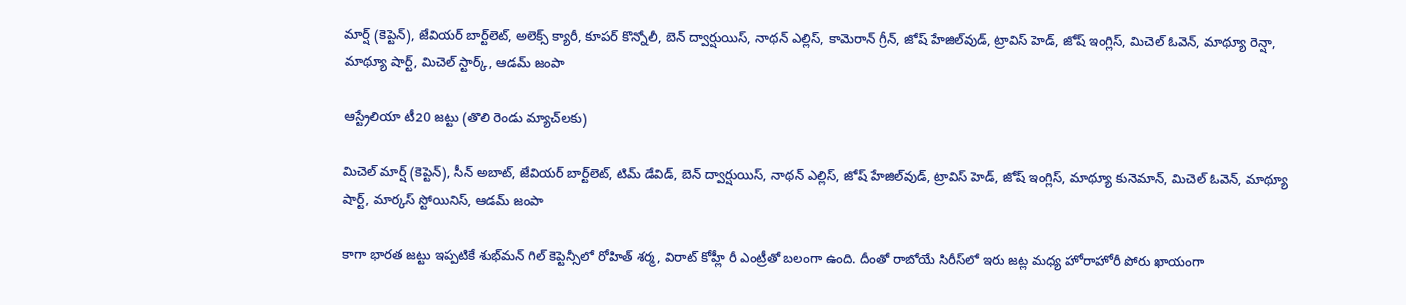మార్ష్ (కెప్టెన్), జేవియర్ బార్ట్‌లెట్, అలెక్స్ క్యారీ, కూపర్ కొన్నోలీ, బెన్ ద్వార్షుయిస్, నాథన్ ఎల్లిస్, కామెరాన్ గ్రీన్, జోష్ హేజిల్‌వుడ్, ట్రావిస్ హెడ్, జోష్ ఇంగ్లిస్, మిచెల్ ఓవెన్, మాథ్యూ రెన్షా, మాథ్యూ షార్ట్, మిచెల్ స్టార్క్, ఆడమ్ జంపా

ఆస్ట్రేలియా టీ20 జట్టు (తొలి రెండు మ్యాచ్‌లకు)

మిచెల్ మార్ష్ (కెప్టెన్), సీన్ అబాట్, జేవియర్ బార్ట్‌లెట్, టిమ్ డేవిడ్, బెన్ ద్వార్షుయిస్, నాథన్ ఎల్లిస్, జోష్ హేజిల్‌వుడ్, ట్రావిస్ హెడ్, జోష్ ఇంగ్లిస్, మాథ్యూ కునెమాన్, మిచెల్ ఓవెన్, మాథ్యూ షార్ట్, మార్కస్ స్టోయినిస్, ఆడమ్ జంపా

కాగా భారత జట్టు ఇప్పటికే శుభ్‌మన్ గిల్ కెప్టెన్సీలో రోహిత్ శర్మ, విరాట్ కోహ్లీ రీ ఎంట్రీతో బలంగా ఉంది. దీంతో రాబోయే సిరీస్‌లో ఇరు జట్ల మధ్య హోరాహోరీ పోరు ఖాయంగా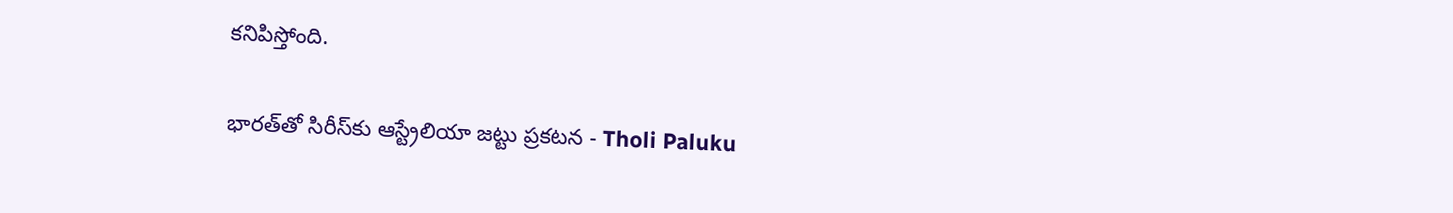కనిపిస్తోంది.

భారత్‌తో సిరీస్‌కు ఆస్ట్రేలియా జట్టు ప్రకటన - Tholi Paluku